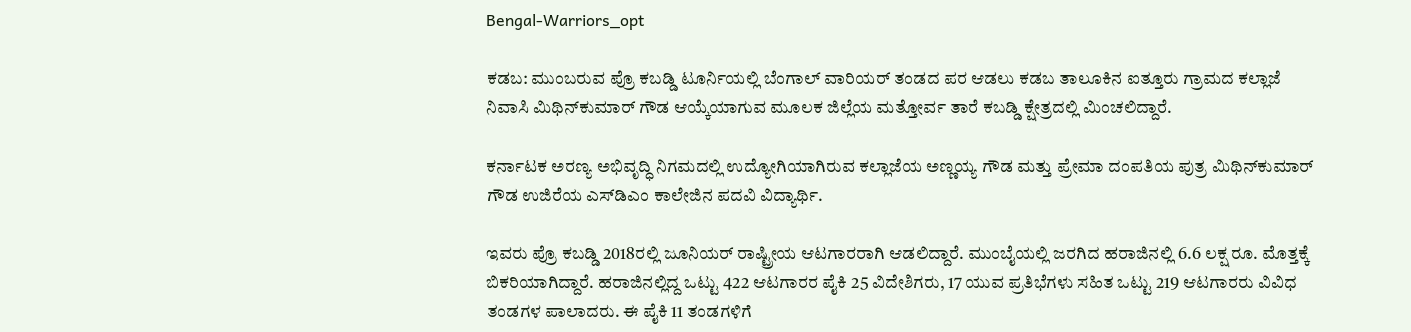Bengal-Warriors_opt

ಕಡಬ: ಮುಂಬರುವ ಪ್ರೊ ಕಬಡ್ಡಿ ಟೂರ್ನಿಯಲ್ಲಿ ಬೆಂಗಾಲ್‌ ವಾರಿಯರ್ ತಂಡದ ಪರ ಆಡಲು ಕಡಬ ತಾಲೂಕಿನ ಐತ್ತೂರು ಗ್ರಾಮದ ಕಲ್ಲಾಜೆ ನಿವಾಸಿ ಮಿಥಿನ್‌ಕುಮಾರ್‌ ಗೌಡ ಆಯ್ಕೆಯಾಗುವ ಮೂಲಕ ಜಿಲ್ಲೆಯ ಮತ್ತೋರ್ವ ತಾರೆ ಕಬಡ್ಡಿ ಕ್ಷೇತ್ರದಲ್ಲಿ ಮಿಂಚಲಿದ್ದಾರೆ.

ಕರ್ನಾಟಕ ಅರಣ್ಯ ಅಭಿವೃದ್ಧಿ ನಿಗಮದಲ್ಲಿ ಉದ್ಯೋಗಿಯಾಗಿರುವ ಕಲ್ಲಾಜೆಯ ಅಣ್ಣಯ್ಯ ಗೌಡ ಮತ್ತು ಪ್ರೇಮಾ ದಂಪತಿಯ ಪುತ್ರ ಮಿಥಿನ್‌ಕುಮಾರ್‌ ಗೌಡ ಉಜಿರೆಯ ಎಸ್‌ಡಿಎಂ ಕಾಲೇಜಿನ ಪದವಿ ವಿದ್ಯಾರ್ಥಿ.

ಇವರು ಪ್ರೊ ಕಬಡ್ಡಿ 2018ರಲ್ಲಿ ಜೂನಿಯರ್‌ ರಾಷ್ಟ್ರೀಯ ಆಟಗಾರರಾಗಿ ಆಡಲಿದ್ದಾರೆ. ಮುಂಬೈಯಲ್ಲಿ ಜರಗಿದ ಹರಾಜಿನಲ್ಲಿ 6.6 ಲಕ್ಷ ರೂ. ಮೊತ್ತಕ್ಕೆ ಬಿಕರಿಯಾಗಿದ್ದಾರೆ. ಹರಾಜಿನಲ್ಲಿದ್ದ ಒಟ್ಟು 422 ಆಟಗಾರರ ಪೈಕಿ 25 ವಿದೇಶಿಗರು, 17 ಯುವ ಪ್ರತಿಭೆಗಳು ಸಹಿತ ಒಟ್ಟು 219 ಆಟಗಾರರು ವಿವಿಧ ತಂಡಗಳ ಪಾಲಾದರು. ಈ ಪೈಕಿ 11 ತಂಡಗಳಿಗೆ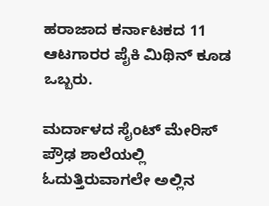ಹರಾಜಾದ ಕರ್ನಾಟಕದ 11 ಆಟಗಾರರ ಪೈಕಿ ಮಿಥಿನ್‌ ಕೂಡ ಒಬ್ಬರು.

ಮರ್ದಾಳದ ಸೈಂಟ್‌ ಮೇರಿಸ್‌ ಪ್ರೌಢ ಶಾಲೆಯಲ್ಲಿ ಓದುತ್ತಿರುವಾಗಲೇ ಅಲ್ಲಿನ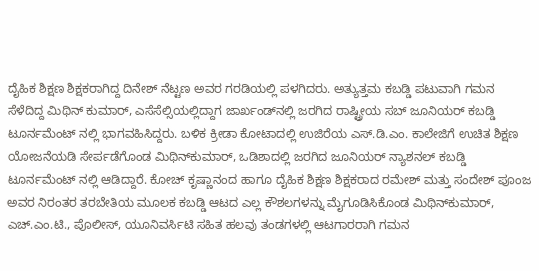ದೈಹಿಕ ಶಿಕ್ಷಣ ಶಿಕ್ಷಕರಾಗಿದ್ದ ದಿನೇಶ್‌ ನೆಟ್ಟಣ ಅವರ ಗರಡಿಯಲ್ಲಿ ಪಳಗಿದರು. ಅತ್ಯುತ್ತಮ ಕಬಡ್ಡಿ ಪಟುವಾಗಿ ಗಮನ ಸೆಳೆದಿದ್ದ ಮಿಥಿನ್‌ ಕುಮಾರ್‌, ಎಸೆಸೆಲ್ಸಿಯಲ್ಲಿದ್ದಾಗ ಜಾರ್ಖಂಡ್‌ನ‌ಲ್ಲಿ ಜರಗಿದ ರಾಷ್ಟ್ರೀಯ ಸಬ್‌ ಜೂನಿಯರ್ ಕಬಡ್ಡಿ ಟೂರ್ನಮೆಂಟ್‌ ನಲ್ಲಿ ಭಾಗವಹಿಸಿದ್ದರು. ಬಳಿಕ ಕ್ರೀಡಾ ಕೋಟಾದಲ್ಲಿ ಉಜಿರೆಯ ಎಸ್‌.ಡಿ.ಎಂ. ಕಾಲೇಜಿಗೆ ಉಚಿತ ಶಿಕ್ಷಣ ಯೋಜನೆಯಡಿ ಸೇರ್ಪಡೆಗೊಂಡ ಮಿಥಿನ್‌ಕುಮಾರ್‌, ಒಡಿಶಾದಲ್ಲಿ ಜರಗಿದ ಜೂನಿಯರ್‌ ನ್ಯಾಶನಲ್‌ ಕಬಡ್ಡಿ ಟೂರ್ನಮೆಂಟ್‌ ನಲ್ಲಿ ಆಡಿದ್ದಾರೆ. ಕೋಚ್‌ ಕೃಷ್ಣಾನಂದ ಹಾಗೂ ದೈಹಿಕ ಶಿಕ್ಷಣ ಶಿಕ್ಷಕರಾದ ರಮೇಶ್‌ ಮತ್ತು ಸಂದೇಶ್‌ ಪೂಂಜ ಅವರ ನಿರಂತರ ತರಬೇತಿಯ ಮೂಲಕ ಕಬಡ್ಡಿ ಆಟದ ಎಲ್ಲ ಕೌಶಲಗಳನ್ನು ಮೈಗೂಡಿಸಿಕೊಂಡ ಮಿಥಿನ್‌ಕುಮಾರ್‌, ಎಚ್‌.ಎಂ.ಟಿ., ಪೊಲೀಸ್‌, ಯೂನಿವರ್ಸಿಟಿ ಸಹಿತ ಹಲವು ತಂಡಗಳಲ್ಲಿ ಆಟಗಾರರಾಗಿ ಗಮನ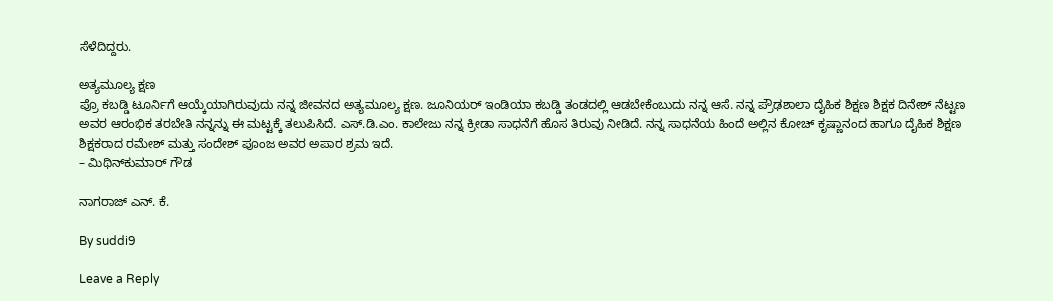ಸೆಳೆದಿದ್ದರು.

ಅತ್ಯಮೂಲ್ಯ ಕ್ಷಣ
ಪ್ರೊ ಕಬಡ್ಡಿ ಟೂರ್ನಿಗೆ ಆಯ್ಕೆಯಾಗಿರುವುದು ನನ್ನ ಜೀವನದ ಅತ್ಯಮೂಲ್ಯ ಕ್ಷಣ. ಜೂನಿಯರ್‌ ಇಂಡಿಯಾ ಕಬಡ್ಡಿ ತಂಡದಲ್ಲಿ ಆಡಬೇಕೆಂಬುದು ನನ್ನ ಆಸೆ. ನನ್ನ ಪ್ರೌಢಶಾಲಾ ದೈಹಿಕ ಶಿಕ್ಷಣ ಶಿಕ್ಷಕ ದಿನೇಶ್‌ ನೆಟ್ಟಣ ಅವರ ಆರಂಭಿಕ ತರಬೇತಿ ನನ್ನನ್ನು ಈ ಮಟ್ಟಕ್ಕೆ ತಲುಪಿಸಿದೆ. ಎಸ್‌.ಡಿ.ಎಂ. ಕಾಲೇಜು ನನ್ನ ಕ್ರೀಡಾ ಸಾಧನೆಗೆ ಹೊಸ ತಿರುವು ನೀಡಿದೆ. ನನ್ನ ಸಾಧನೆಯ ಹಿಂದೆ ಅಲ್ಲಿನ ಕೋಚ್‌ ಕೃಷ್ಣಾನಂದ ಹಾಗೂ ದೈಹಿಕ ಶಿಕ್ಷಣ ಶಿಕ್ಷಕರಾದ ರಮೇಶ್‌ ಮತ್ತು ಸಂದೇಶ್‌ ಪೂಂಜ ಅವರ ಅಪಾರ ಶ್ರಮ ಇದೆ.
– ಮಿಥಿನ್‌ಕುಮಾರ್‌ ಗೌಡ

ನಾಗರಾಜ್‌ ಎನ್‌. ಕೆ.

By suddi9

Leave a Reply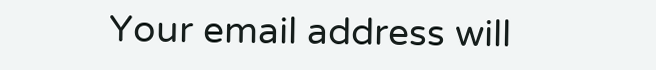Your email address will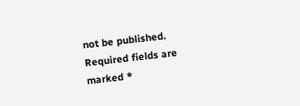not be published. Required fields are marked *